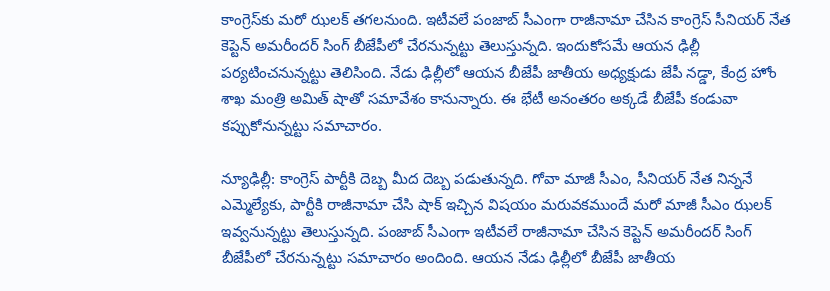కాంగ్రెస్‌కు మరో ఝలక్ తగలనుంది. ఇటీవలే పంజాబ్ సీఎంగా రాజీనామా చేసిన కాంగ్రెస్ సీనియర్ నేత కెప్టెన్ అమరీందర్ సింగ్ బీజేపీలో చేరనున్నట్టు తెలుస్తున్నది. ఇందుకోసమే ఆయన ఢిల్లీ పర్యటించనున్నట్టు తెలిసింది. నేడు ఢిల్లీలో ఆయన బీజేపీ జాతీయ అధ్యక్షుడు జేపీ నడ్డా, కేంద్ర హోం శాఖ మంత్రి అమిత్ షాతో సమావేశం కానున్నారు. ఈ భేటీ అనంతరం అక్కడే బీజేపీ కండువా కప్పుకోనున్నట్టు సమాచారం.

న్యూఢిల్లీ: కాంగ్రెస్ పార్టీకి దెబ్బ మీద దెబ్బ పడుతున్నది. గోవా మాజీ సీఎం, సీనియర్ నేత నిన్ననే ఎమ్మెల్యేకు, పార్టీకి రాజీనామా చేసి షాక్ ఇచ్చిన విషయం మరువకముందే మరో మాజీ సీఎం ఝలక్ ఇవ్వనున్నట్టు తెలుస్తున్నది. పంజాబ్ సీఎంగా ఇటీవలే రాజీనామా చేసిన కెప్టెన్ అమరీందర్ సింగ్ బీజేపీలో చేరనున్నట్టు సమాచారం అందింది. ఆయన నేడు ఢిల్లీలో బీజేపీ జాతీయ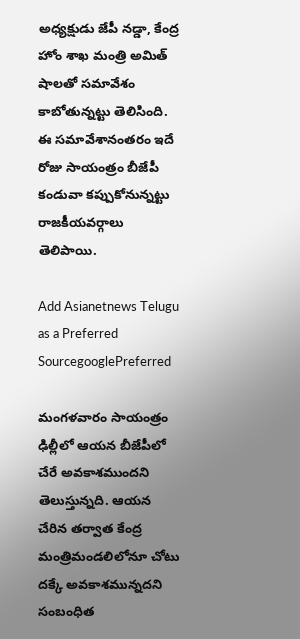అధ్యక్షుడు జేపీ నడ్డా, కేంద్ర హోం శాఖ మంత్రి అమిత్ షాలతో సమావేశం కాబోతున్నట్టు తెలిసింది. ఈ సమావేశానంతరం ఇదే రోజు సాయంత్రం బీజేపీ కండువా కప్పుకోనున్నట్టు రాజకీయవర్గాలు తెలిపాయి.

Add Asianetnews Telugu as a Preferred SourcegooglePreferred

మంగళవారం సాయంత్రం ఢిల్లీలో ఆయన బీజేపీలో చేరే అవకాశముందని తెలుస్తున్నది. ఆయన చేరిన తర్వాత కేంద్ర మంత్రిమండలిలోనూ చోటు దక్కే అవకాశమున్నదని సంబంధిత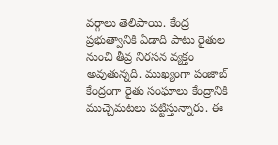వర్గాలు తెలిపాయి. కేంద్ర ప్రభుత్వానికి ఏడాది పాటు రైతుల నుంచి తీవ్ర నిరసన వ్యక్తం అవుతున్నది. ముఖ్యంగా పంజాబ్ కేంద్రంగా రైతు సంఘాలు కేంద్రానికి ముచ్చెమటలు పట్టిస్తున్నారు. ఈ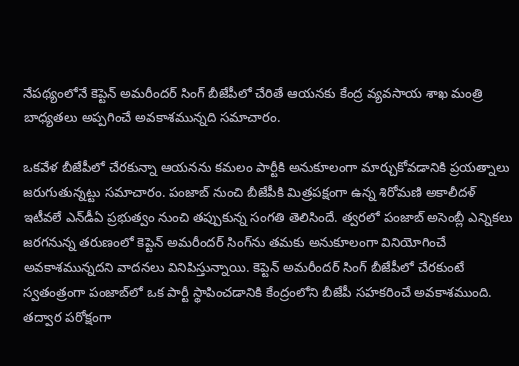నేపథ్యంలోనే కెప్టెన్ అమరీందర్ సింగ్ బీజేపీలో చేరితే ఆయనకు కేంద్ర వ్యవసాయ శాఖ మంత్రి బాధ్యతలు అప్పగించే అవకాశమున్నది సమాచారం.

ఒకవేళ బీజేపీలో చేరకున్నా ఆయనను కమలం పార్టీకి అనుకూలంగా మార్చుకోవడానికి ప్రయత్నాలు జరుగుతున్నట్టు సమాచారం. పంజాబ్ నుంచి బీజేపీకి మిత్రపక్షంగా ఉన్న శిరోమణి అకాలీదళ్ ఇటీవలే ఎన్‌డీఏ ప్రభుత్వం నుంచి తప్పుకున్న సంగతి తెలిసిందే. త్వరలో పంజాబ్ అసెంబ్లీ ఎన్నికలు జరగనున్న తరుణంలో కెప్టెన్ అమరీందర్ సింగ్‌‌ను తమకు అనుకూలంగా వినియోగించే అవకాశమున్నదని వాదనలు వినిపిస్తున్నాయి. కెప్టెన్ అమరీందర్ సింగ్ బీజేపీలో చేరకుంటే స్వతంత్రంగా పంజాబ్‌లో ఒక పార్టీ స్థాపించడానికి కేంద్రంలోని బీజేపీ సహకరించే అవకాశముంది. తద్వార పరోక్షంగా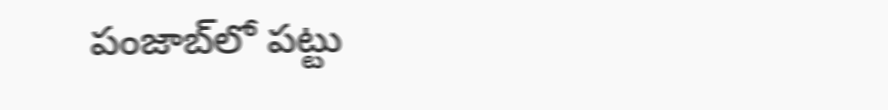పంజాబ్‌లో పట్టు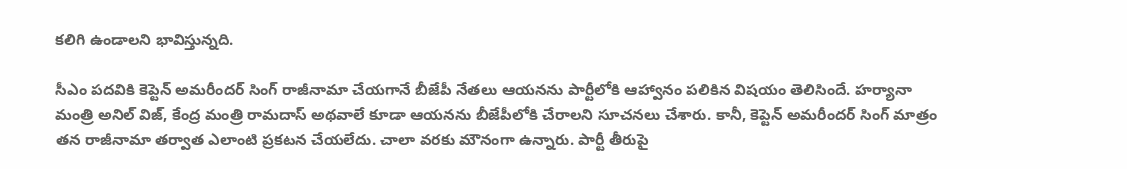కలిగి ఉండాలని భావిస్తున్నది.

సీఎం పదవికి కెప్టెన్ అమరీందర్ సింగ్ రాజీనామా చేయగానే బీజేపీ నేతలు ఆయనను పార్టీలోకి ఆహ్వానం పలికిన విషయం తెలిసిందే. హర్యానా మంత్రి అనిల్ విజ్, కేంద్ర మంత్రి రామదాస్ అథవాలే కూడా ఆయనను బీజేపీలోకి చేరాలని సూచనలు చేశారు. కానీ, కెప్టెన్ అమరీందర్ సింగ్ మాత్రం తన రాజీనామా తర్వాత ఎలాంటి ప్రకటన చేయలేదు. చాలా వరకు మౌనంగా ఉన్నారు. పార్టీ తీరుపై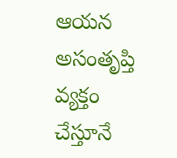ఆయన అసంతృప్తి వ్యక్తం చేస్తూనే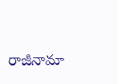రాజీనామా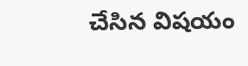చేసిన విషయం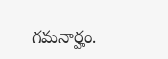గమనార్హం.